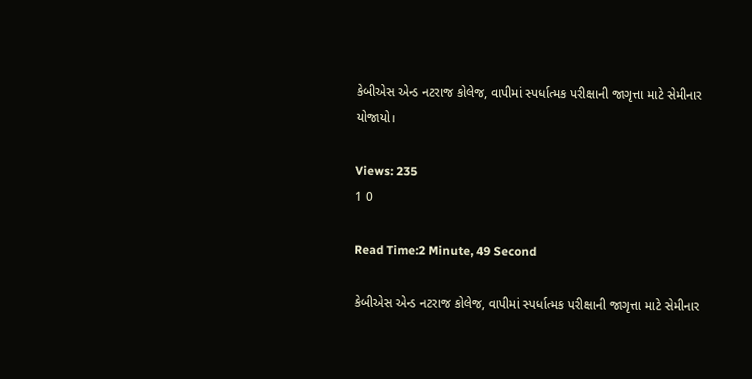કેબીએસ એન્ડ નટરાજ કોલેજ, વાપીમાં સ્પર્ધાત્મક પરીક્ષાની જાગૃત્તા માટે સેમીનાર યોજાયો।

Views: 235
1 0

Read Time:2 Minute, 49 Second

કેબીએસ એન્ડ નટરાજ કોલેજ, વાપીમાં સ્પર્ધાત્મક પરીક્ષાની જાગૃત્તા માટે સેમીનાર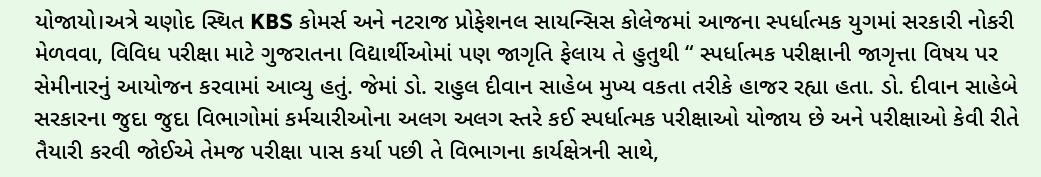યોજાયો।અત્રે ચણોદ સ્થિત KBS કોમર્સ અને નટરાજ પ્રોફેશનલ સાયન્સિસ કોલેજમાં આજના સ્પર્ધાત્મક યુગમાં સરકારી નોકરી મેળવવા, વિવિધ પરીક્ષા માટે ગુજરાતના વિદ્યાર્થીઓમાં પણ જાગૃતિ ફેલાય તે હુતુથી “ સ્પર્ધાત્મક પરીક્ષાની જાગૃત્તા વિષય પર સેમીનારનું આયોજન કરવામાં આવ્યુ હતું. જેમાં ડો. રાહુલ દીવાન સાહેબ મુખ્ય વકતા તરીકે હાજર રહ્યા હતા. ડો. દીવાન સાહેબે સરકારના જુદા જુદા વિભાગોમાં કર્મચારીઓના અલગ અલગ સ્તરે કઈ સ્પર્ધાત્મક પરીક્ષાઓ યોજાય છે અને પરીક્ષાઓ કેવી રીતે તૈયારી કરવી જોઈએ તેમજ પરીક્ષા પાસ કર્યા પછી તે વિભાગના કાર્યક્ષેત્રની સાથે,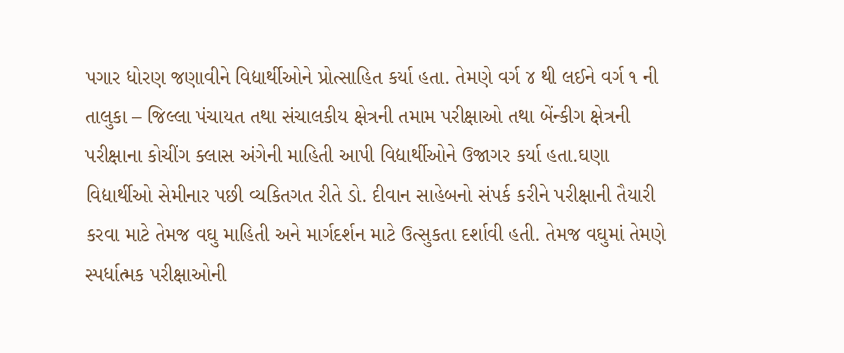પગાર ધોરણ જણાવીને વિદ્યાર્થીઓને પ્રોત્સાહિત કર્યા હતા. તેમણે વર્ગ ૪ થી લઈને વર્ગ ૧ ની તાલુકા – જિલ્લા પંચાયત તથા સંચાલકીય ક્ષેત્રની તમામ પરીક્ષાઓ તથા બેંન્કીગ ક્ષેત્રની પરીક્ષાના કોચીંગ ક્લાસ અંગેની માહિતી આપી વિદ્યાર્થીઓને ઉજાગર કર્યા હતા.ઘણા વિદ્યાર્થીઓ સેમીનાર પછી વ્યકિતગત રીતે ડો. દીવાન સાહેબનો સંપર્ક કરીને પરીક્ષાની તૈયારી કરવા માટે તેમજ વઘુ માહિતી અને માર્ગદર્શન માટે ઉત્સુકતા દર્શાવી હતી. તેમજ વઘુમાં તેમણે સ્પર્ધાત્મક પરીક્ષાઓની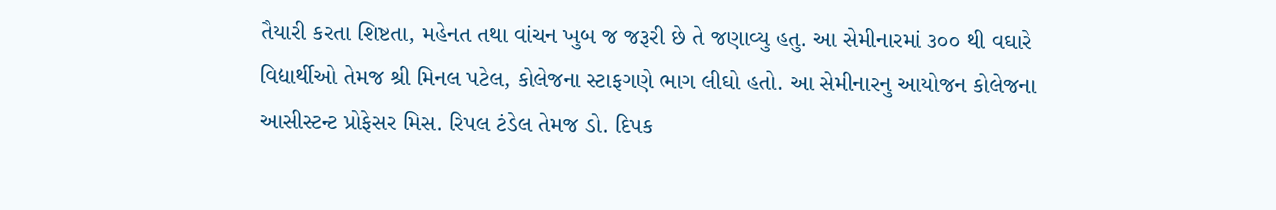તૈયારી કરતા શિષ્ટતા, મહેનત તથા વાંચન ખુબ જ જરૂરી છે તે જણાવ્યુ હતુ. આ સેમીનારમાં ૩૦૦ થી વઘારે વિદ્યાર્થીઓ તેમજ શ્રી મિનલ પટેલ, કોલેજના સ્ટાફગણે ભાગ લીઘો હતો. આ સેમીનારનુ આયોજન કોલેજના આસીસ્ટન્ટ પ્રોફેસર મિસ. રિપલ ટંડેલ તેમજ ડો. દિપક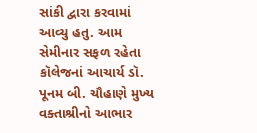સાંકી દ્વારા કરવામાં આવ્યુ હતુ. આમ સેમીનાર સફળ રહેતા કૉલેજનાં આચાર્ય ડૉ. પૂનમ બી. ચૌહાણે મુખ્ય વક્તાશ્રીનો આભાર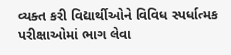વ્યક્ત કરી વિદ્યાર્થીઓને વિવિધ સ્પર્ધાત્મક પરીક્ષાઓમાં ભાગ લેવા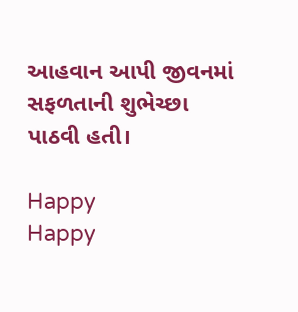આહવાન આપી જીવનમાં સફળતાની શુભેચ્છા પાઠવી હતી।

Happy
Happy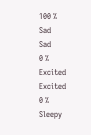100 %
Sad
Sad
0 %
Excited
Excited
0 %
Sleepy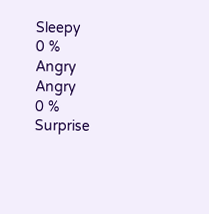Sleepy
0 %
Angry
Angry
0 %
Surprise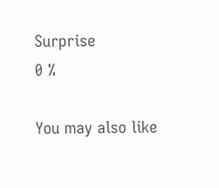Surprise
0 %

You may also like